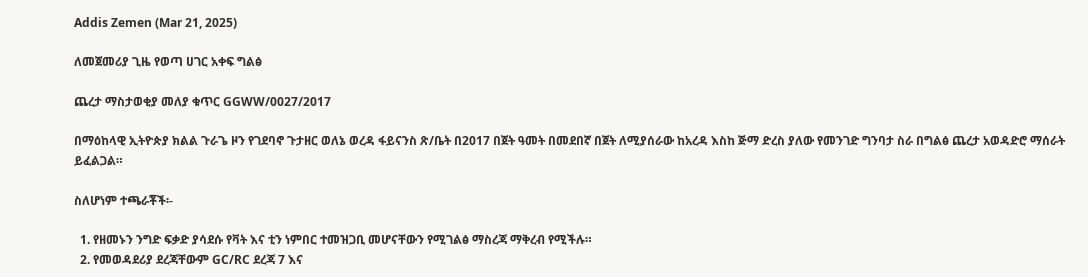Addis Zemen (Mar 21, 2025)

ለመጀመሪያ ጊዜ የወጣ ሀገር አቀፍ ግልፅ

ጨረታ ማስታወቂያ መለያ ቁጥር GGWW/0027/2017

በማዕከላዊ ኢትዮጵያ ክልል ጉራጌ ዞን የገደባኖ ጉታዘር ወለኔ ወረዳ ፋይናንስ ጽ/ቤት በ2017 በጀት ዓመት በመደበኛ በጀት ለሚያሰራው ከአረዳ እስከ ጅማ ድረስ ያለው የመንገድ ግንባታ ስራ በግልፅ ጨረታ አወዳድሮ ማሰራት ይፈልጋል።

ስለሆነም ተጫራቾች፡-

  1. የዘመኑን ንግድ ፍቃድ ያሳደሱ የቫት እና ቲን ነምበር ተመዝጋቢ መሆናቸውን የሚገልፅ ማስረጃ ማቅረብ የሚችሉ።
  2. የመወዳደሪያ ደረጃቸውም GC/RC ደረጃ 7 እና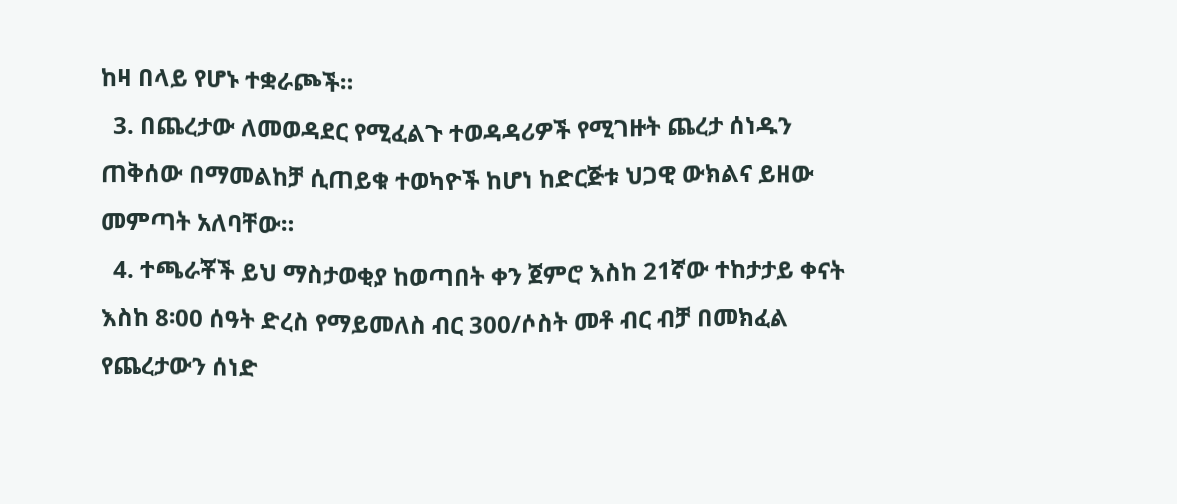ከዛ በላይ የሆኑ ተቋራጮች።
  3. በጨረታው ለመወዳደር የሚፈልጉ ተወዳዳሪዎች የሚገዙት ጨረታ ሰነዱን ጠቅሰው በማመልከቻ ሲጠይቁ ተወካዮች ከሆነ ከድርጅቱ ህጋዊ ውክልና ይዘው መምጣት አለባቸው።
  4. ተጫራቾች ይህ ማስታወቂያ ከወጣበት ቀን ጀምሮ እስከ 21ኛው ተከታታይ ቀናት እስከ 8፡00 ሰዓት ድረስ የማይመለስ ብር 300/ሶስት መቶ ብር ብቻ በመክፈል የጨረታውን ሰነድ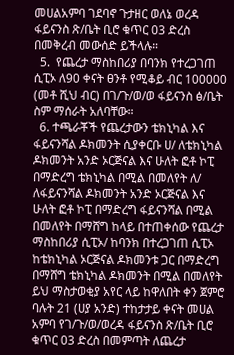መሀልአምባ ገደባኖ ጉታዘር ወለኔ ወረዳ ፋይናንስ ጽ/ቤት ቢሮ ቁጥር 03 ድረስ በመቅረብ መውሰድ ይችላሉ።
  5.  የጨረታ ማስከበሪያ በባንክ የተረጋገጠ ሲፒኦ ለ90 ቀናት ፀንቶ የሚቆይ ብር 100000 (መቶ ሺህ ብር) በገ/ጉ/ወ/ወ ፋይናንስ ፅ/ቤት ስም ማሰራት አለባቸው።
  6. ተጫራቾች የጨረታውን ቴክኒካል እና ፋይናንሻል ዶክመንት ሲያቀርቡ ሀ/ ለቴክኒካል ዶክመንት አንድ ኦርጅናል እና ሁለት ፎቶ ኮፒ በማድረግ ቴክኒካል በሚል በመለየት ለ/ ለፋይናንሻል ዶክመንት አንድ ኦርጅናል እና ሁለት ፎቶ ኮፒ በማድረግ ፋይናንሻል በሚል በመለየት በማሸግ ከላይ በተጠቀሰው የጨረታ ማስከበሪያ ሲፒኦ/ ከባንክ በተረጋገጠ ሲፒኦ ከቴክኒካል ኦርጅናል ዶክመንቱ ጋር በማድረግ በማሸግ ቴክኒካል ዶክመንት በሚል በመለየት ይህ ማስታወቂያ አየር ላይ ከዋለበት ቀን ጀምሮ ባሉት 21 (ሀያ አንድ) ተከታታይ ቀናት መሀል አምባ የገ/ጉ/ወ/ወረዳ ፋይናንስ ጽ/ቤት ቢሮ ቁጥር 03 ድረስ በመምጣት ለጨረታ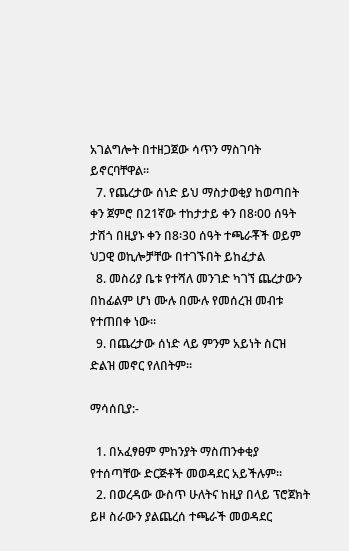አገልግሎት በተዘጋጀው ሳጥን ማስገባት ይኖርባቸዋል።
  7. የጨረታው ሰነድ ይህ ማስታወቂያ ከወጣበት ቀን ጀምሮ በ21ኛው ተከታታይ ቀን በ8፡00 ሰዓት ታሽጎ በዚያኑ ቀን በ8፡30 ሰዓት ተጫራቾች ወይም ህጋዊ ወኪሎቻቸው በተገኙበት ይከፈታል
  8. መስሪያ ቤቱ የተሻለ መንገድ ካገኘ ጨረታውን በከፊልም ሆነ ሙሉ በሙሉ የመሰረዝ መብቱ የተጠበቀ ነው።
  9. በጨረታው ሰነድ ላይ ምንም አይነት ስርዝ ድልዝ መኖር የለበትም።

ማሳሰቢያ:-

  1. በአፈፃፀም ምከንያት ማስጠንቀቂያ የተሰጣቸው ድርጅቶች መወዳደር አይችሉም።
  2. በወረዳው ውስጥ ሁለትና ከዚያ በላይ ፕሮጀክት ይዞ ስራውን ያልጨረሰ ተጫራች መወዳደር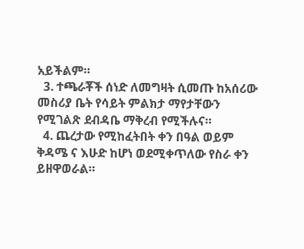አይችልም።
  3. ተጫራቾች ሰነድ ለመግዛት ሲመጡ ከአሰሪው መስሪያ ቤት የሳይት ምልክታ ማየታቸውን የሚገልጽ ደብዳቤ ማቅረብ የሚችሉና።
  4. ጨረታው የሚከፈትበት ቀን በዓል ወይም ቅዳሜ ና እሁድ ከሆነ ወደሚቀጥለው የስራ ቀን ይዘዋወራል።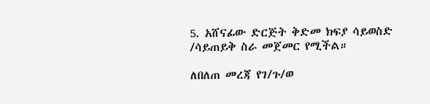5. አሸናፊው ድርጅት ቅድመ ክፍያ ሳይወስድ /ሳይጠይቅ ስራ መጀመር የሚችል።

ለበለጠ መረጃ የገ/ጉ/ወ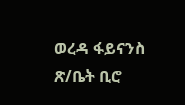ወረዳ ፋይናንስ ጽ/ቤት ቢሮ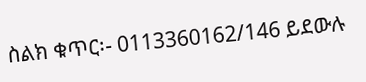ስልክ ቁጥር፡- 0113360162/146 ይደውሉ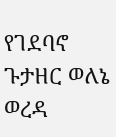የገደባኖ ጉታዘር ወለኔ ወረዳ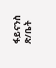ፋይናንስ ጽ/ቤት